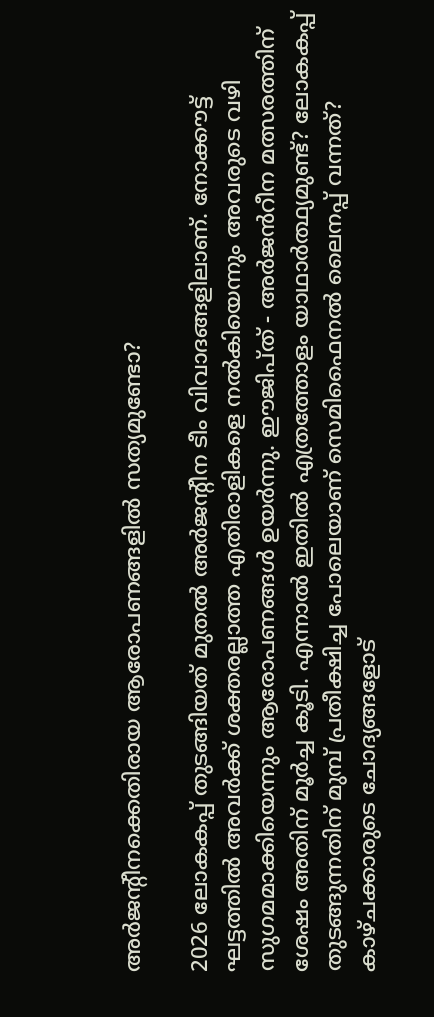അർജന്റീനക്കെതിരായ ആരോപണങ്ങളിൽ സത്യമുണ്ടോ?

2026 ലോകകപ്പ് തുടങ്ങിയത് മുതൽ അർജന്റീന ടീം വിവാദങ്ങളിലാണ്. നോക്കൗട്ട് ഘട്ടത്തിൽ അവർക്ക് ശക്തരല്ലാത്ത എതിരാളികളെ നൽകിയെന്നും അവരുടെ വഴി സുഗമമാക്കിയെന്നും ആരോപണങ്ങൾ ഉയർന്നു. ഈജിപ്ത് - അർജൻറീന മത്സരത്തിന് ശേഷം അതിന് മൂർച്ച കൂടി. എന്നാൽ ഇതിൽ എത്രത്തോളം യാഥാർത്ഥ്യമുണ്ട്? ലോകകപ്പ് തുടങ്ങുന്നതിന് മുമ്പ് പ്രതീക്ഷിച്ച പോലെയാണ് സെമിഫൈനൽ ലൈനപ്പ് വന്നത്? കാഴ്ചക്കാരുടെ ചോദ്യങ്ങളോട്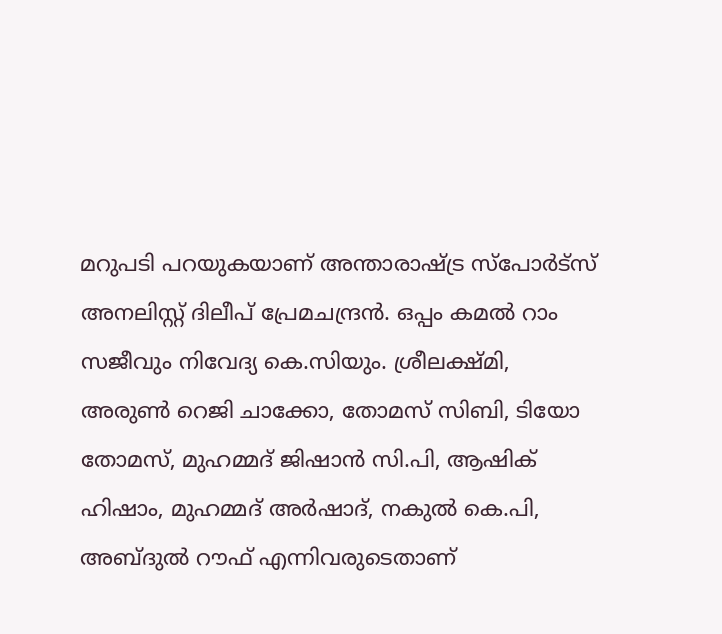മറുപടി പറയുകയാണ് അന്താരാഷ്ട്ര സ്പോർട്സ് അനലിസ്റ്റ് ദിലീപ് പ്രേമചന്ദ്രൻ. ഒപ്പം കമൽ റാം സജീവും നിവേദ്യ കെ.സിയും. ശ്രീലക്ഷ്മി, അരുൺ റെജി ചാക്കോ, തോമസ് സിബി, ടിയോ തോമസ്, മുഹമ്മദ് ജിഷാൻ സി.പി, ആഷിക് ഹിഷാം, മുഹമ്മദ് അർഷാദ്, നകുൽ കെ.പി, അബ്ദുൽ റൗഫ് എന്നിവരുടെതാണ്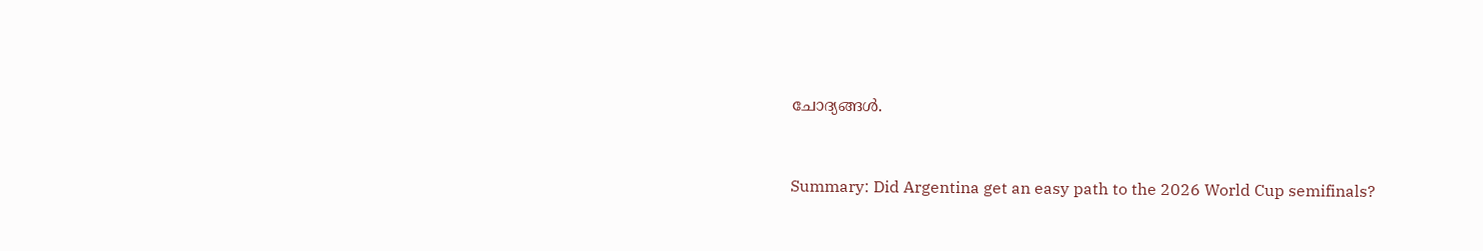ചോദ്യങ്ങൾ.


Summary: Did Argentina get an easy path to the 2026 World Cup semifinals?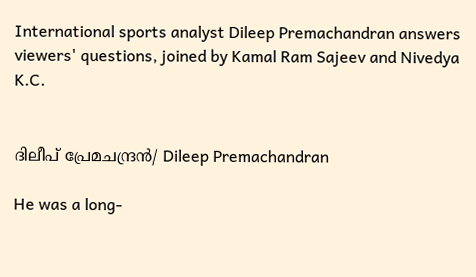International sports analyst Dileep Premachandran answers viewers' questions, joined by Kamal Ram Sajeev and Nivedya K.C.


ദിലീപ് പ്രേമചന്ദ്രൻ/ Dileep Premachandran

He was a long-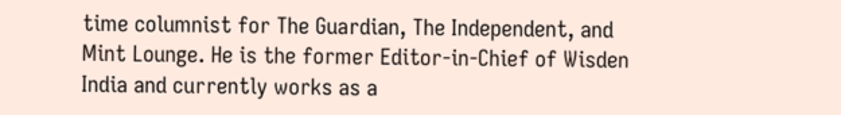time columnist for The Guardian, The Independent, and Mint Lounge. He is the former Editor-in-Chief of Wisden India and currently works as a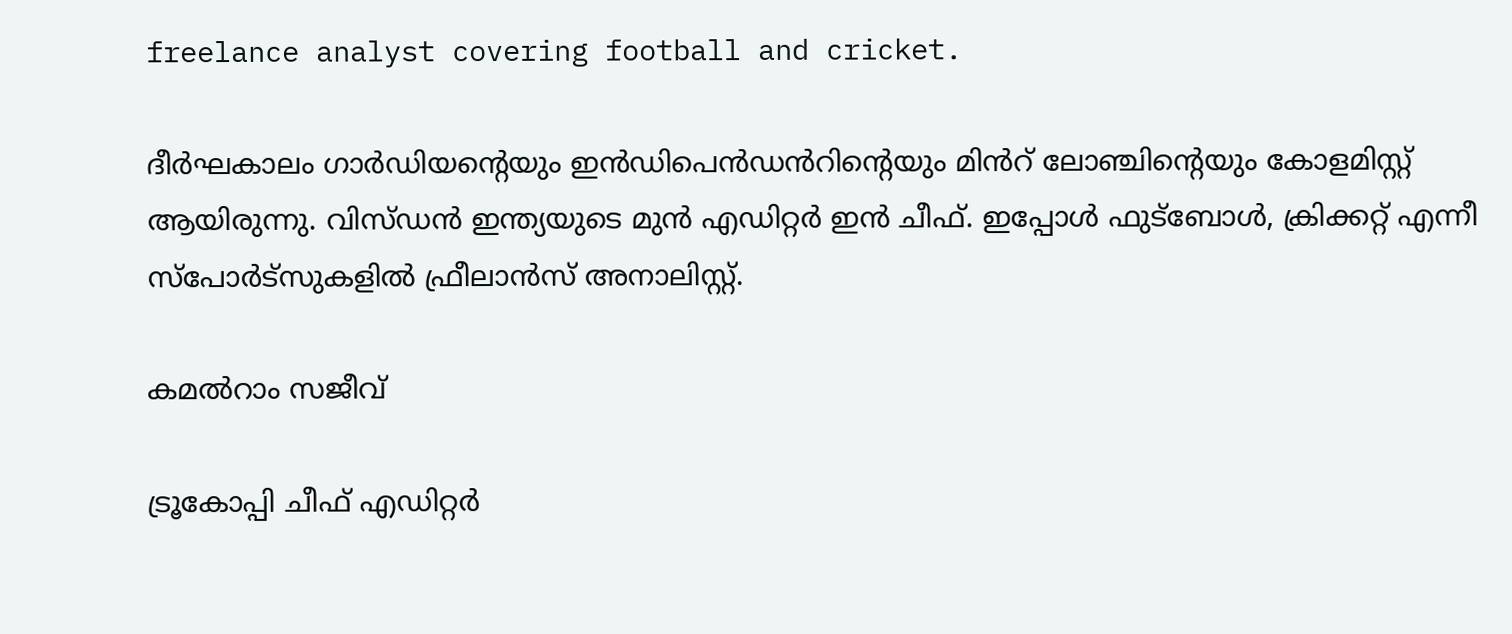freelance analyst covering football and cricket.

ദീർഘകാലം ഗാർഡിയന്റെയും ഇൻഡിപെൻഡൻറിന്റെയും മിൻറ് ലോഞ്ചിന്റെയും കോളമിസ്റ്റ് ആയിരുന്നു. വിസ്ഡൻ ഇന്ത്യയുടെ മുൻ എഡിറ്റർ ഇൻ ചീഫ്. ഇപ്പോൾ ഫുട്ബോൾ, ക്രിക്കറ്റ് എന്നീ സ്‌പോർട്‌സുകളിൽ ഫ്രീലാൻസ് അനാലിസ്റ്റ്.

കമൽറാം സജീവ്

ട്രൂകോപ്പി ചീഫ് എഡിറ്റർ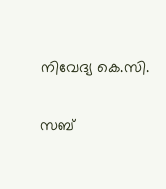നിവേദ്യ കെ.സി.

സബ്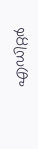എഡിറ്റര്‍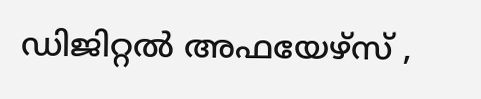ഡിജിറ്റൽ അഫയേഴ്സ് ,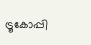ട്രൂകോപ്പി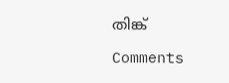തിങ്ക്

Comments